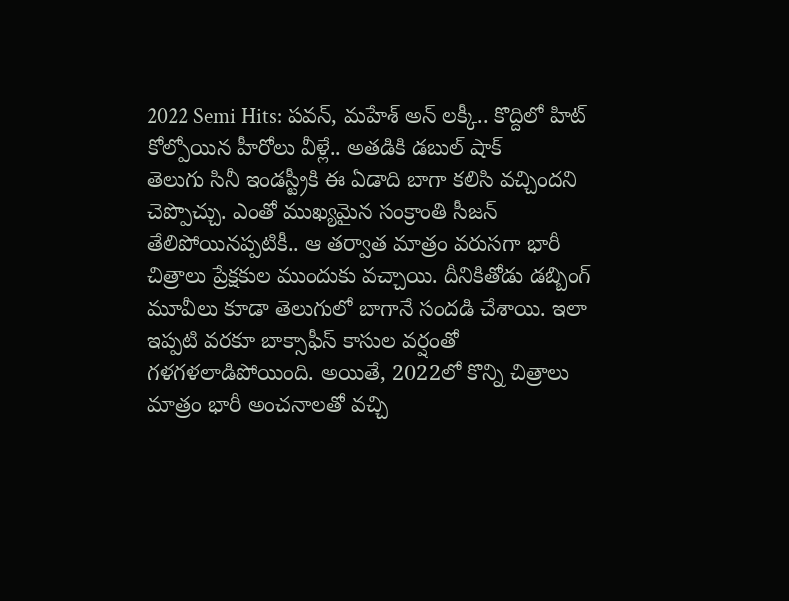2022 Semi Hits: పవన్, మహేశ్ అన్ లక్కీ.. కొద్దిలో హిట్ కోల్పోయిన హీరోలు వీళ్లే.. అతడికి డబుల్ షాక్
తెలుగు సినీ ఇండస్ట్రీకి ఈ ఏడాది బాగా కలిసి వచ్చిందని చెప్పొచ్చు. ఎంతో ముఖ్యమైన సంక్రాంతి సీజన్ తేలిపోయినప్పటికీ.. ఆ తర్వాత మాత్రం వరుసగా భారీ చిత్రాలు ప్రేక్షకుల ముందుకు వచ్చాయి. దీనికితోడు డబ్బింగ్ మూవీలు కూడా తెలుగులో బాగానే సందడి చేశాయి. ఇలా ఇప్పటి వరకూ బాక్సాఫీస్ కాసుల వర్షంతో గళగళలాడిపోయింది. అయితే, 2022లో కొన్ని చిత్రాలు మాత్రం భారీ అంచనాలతో వచ్చి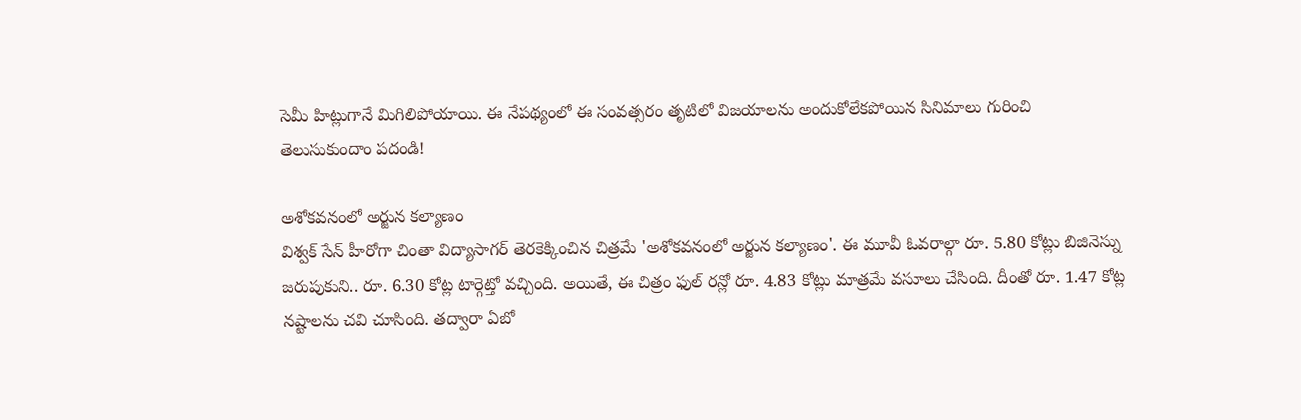సెమీ హిట్లుగానే మిగిలిపోయాయి. ఈ నేపథ్యంలో ఈ సంవత్సరం తృటిలో విజయాలను అందుకోలేకపోయిన సినిమాలు గురించి తెలుసుకుందాం పదండి!

అశోకవనంలో అర్జున కల్యాణం
విశ్వక్ సేన్ హీరోగా చింతా విద్యాసాగర్ తెరకెక్కించిన చిత్రమే 'అశోకవనంలో అర్జున కల్యాణం'. ఈ మూవీ ఓవరాల్గా రూ. 5.80 కోట్లు బిజినెస్ను జరుపుకుని.. రూ. 6.30 కోట్ల టార్గెట్తో వచ్చింది. అయితే, ఈ చిత్రం ఫుల్ రన్లో రూ. 4.83 కోట్లు మాత్రమే వసూలు చేసింది. దీంతో రూ. 1.47 కోట్ల నష్టాలను చవి చూసింది. తద్వారా ఏబో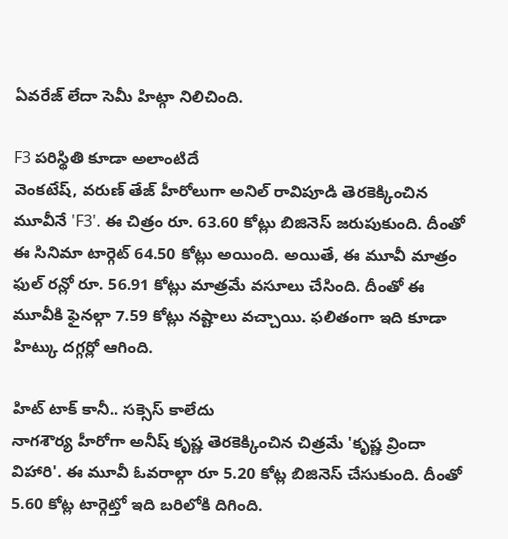ఏవరేజ్ లేదా సెమీ హిట్గా నిలిచింది.

F3 పరిస్థితి కూడా అలాంటిదే
వెంకటేష్, వరుణ్ తేజ్ హీరోలుగా అనిల్ రావిపూడి తెరకెక్కించిన మూవీనే 'F3'. ఈ చిత్రం రూ. 63.60 కోట్లు బిజినెస్ జరుపుకుంది. దీంతో ఈ సినిమా టార్గెట్ 64.50 కోట్లు అయింది. అయితే, ఈ మూవీ మాత్రం ఫుల్ రన్లో రూ. 56.91 కోట్లు మాత్రమే వసూలు చేసింది. దీంతో ఈ మూవీకి ఫైనల్గా 7.59 కోట్లు నష్టాలు వచ్చాయి. ఫలితంగా ఇది కూడా హిట్కు దగ్గర్లో ఆగింది.

హిట్ టాక్ కానీ.. సక్సెస్ కాలేదు
నాగశౌర్య హీరోగా అనీష్ కృష్ణ తెరకెక్కించిన చిత్రమే 'కృష్ణ వ్రిందా విహారి'. ఈ మూవీ ఓవరాల్గా రూ 5.20 కోట్ల బిజినెస్ చేసుకుంది. దీంతో 5.60 కోట్ల టార్గెట్తో ఇది బరిలోకి దిగింది.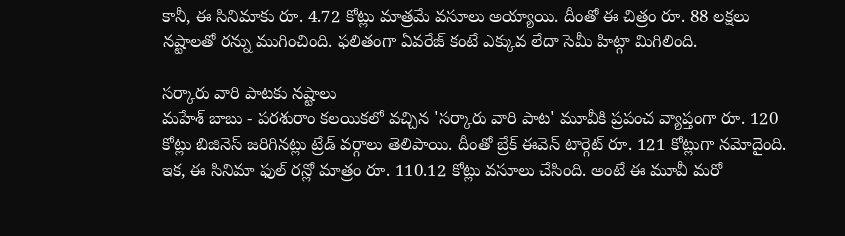కానీ, ఈ సినిమాకు రూ. 4.72 కోట్లు మాత్రమే వసూలు అయ్యాయి. దీంతో ఈ చిత్రం రూ. 88 లక్షలు నష్టాలతో రన్ను ముగించింది. ఫలితంగా ఏవరేజ్ కంటే ఎక్కువ లేదా సెమీ హిట్గా మిగిలింది.

సర్కారు వారి పాటకు నష్టాలు
మహేశ్ బాబు - పరశురాం కలయికలో వచ్చిన 'సర్కారు వారి పాట' మూవీకి ప్రపంచ వ్యాప్తంగా రూ. 120 కోట్లు బిజినెస్ జరిగినట్లు ట్రేడ్ వర్గాలు తెలిపాయి. దీంతో బ్రేక్ ఈవెన్ టార్గెట్ రూ. 121 కోట్లుగా నమోదైంది. ఇక, ఈ సినిమా ఫుల్ రన్లో మాత్రం రూ. 110.12 కోట్లు వసూలు చేసింది. అంటే ఈ మూవీ మరో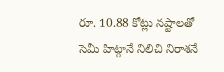రూ. 10.88 కోట్లు నష్టాలతో సెమీ హిట్గానే నిలిచి నిరాశనే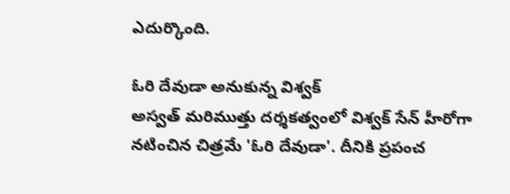ఎదుర్కొంది.

ఓరి దేవుడా అనుకున్న విశ్వక్
అస్వత్ మరిముత్తు దర్శకత్వంలో విశ్వక్ సేన్ హీరోగా నటించిన చిత్రమే 'ఓరి దేవుడా'. దీనికి ప్రపంచ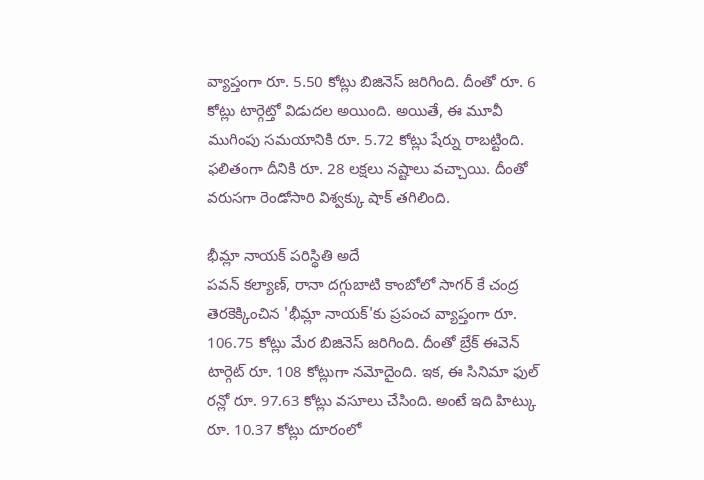వ్యాప్తంగా రూ. 5.50 కోట్లు బిజినెస్ జరిగింది. దీంతో రూ. 6 కోట్లు టార్గెట్తో విడుదల అయింది. అయితే, ఈ మూవీ ముగింపు సమయానికి రూ. 5.72 కోట్లు షేర్ను రాబట్టింది. ఫలితంగా దీనికి రూ. 28 లక్షలు నష్టాలు వచ్చాయి. దీంతో వరుసగా రెండోసారి విశ్వక్కు షాక్ తగిలింది.

భీమ్లా నాయక్ పరిస్థితి అదే
పవన్ కల్యాణ్, రానా దగ్గుబాటి కాంబోలో సాగర్ కే చంద్ర తెరకెక్కించిన 'భీమ్లా నాయక్'కు ప్రపంచ వ్యాప్తంగా రూ. 106.75 కోట్లు మేర బిజినెస్ జరిగింది. దీంతో బ్రేక్ ఈవెన్ టార్గెట్ రూ. 108 కోట్లుగా నమోదైంది. ఇక, ఈ సినిమా ఫుల్ రన్లో రూ. 97.63 కోట్లు వసూలు చేసింది. అంటే ఇది హిట్కు రూ. 10.37 కోట్లు దూరంలో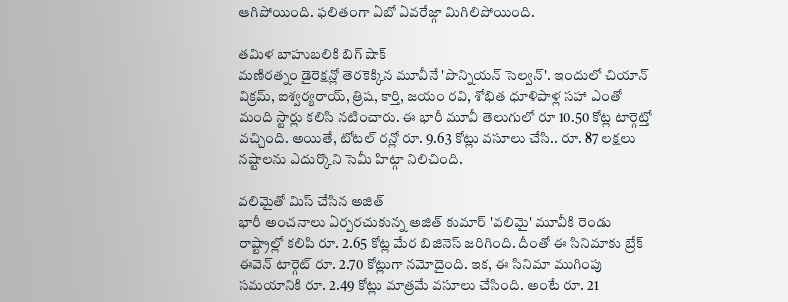ఆగిపోయింది. ఫలితంగా ఏబో ఏవరేజ్గా మిగిలిపోయింది.

తమిళ బాహుబలికి బిగ్ షాక్
మణిరత్నం డైరెక్షన్లో తెరకెక్కిన మూవీనే 'పొన్నియన్ సెల్వన్'. ఇందులో చియాన్ విక్రమ్, ఐశ్వర్యరాయ్, త్రిష, కార్తి, జయం రవి, శోభిత ధూళిపాళ్ల సహా ఎంతో మంది స్టార్లు కలిసి నటించారు. ఈ భారీ మూవీ తెలుగులో రూ 10.50 కోట్ల టార్గెట్తో వచ్చింది. అయితే, టోటల్ రన్లో రూ. 9.63 కోట్లు వసూలు చేసి.. రూ. 87 లక్షలు నష్టాలను ఎదుర్కొని సెమీ హిట్గా నిలిచింది.

వలిమైతో మిస్ చేసిన అజిత్
భారీ అంచనాలు ఏర్పరచుకున్న అజిత్ కుమార్ 'వలిమై' మూవీకి రెండు రాష్ట్రాల్లో కలిపి రూ. 2.65 కోట్ల మేర బిజినెస్ జరిగింది. దీంతో ఈ సినిమాకు బ్రేక్ ఈవెన్ టార్గెట్ రూ. 2.70 కోట్లుగా నమోదైంది. ఇక, ఈ సినిమా ముగింపు సమయానికి రూ. 2.49 కోట్లు మాత్రమే వసూలు చేసింది. అంటే రూ. 21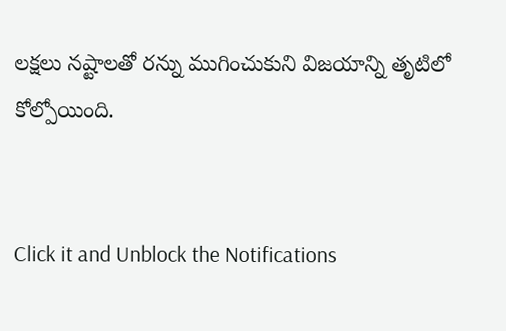లక్షలు నష్టాలతో రన్ను ముగించుకుని విజయాన్ని తృటిలో కోల్పోయింది.


Click it and Unblock the Notifications